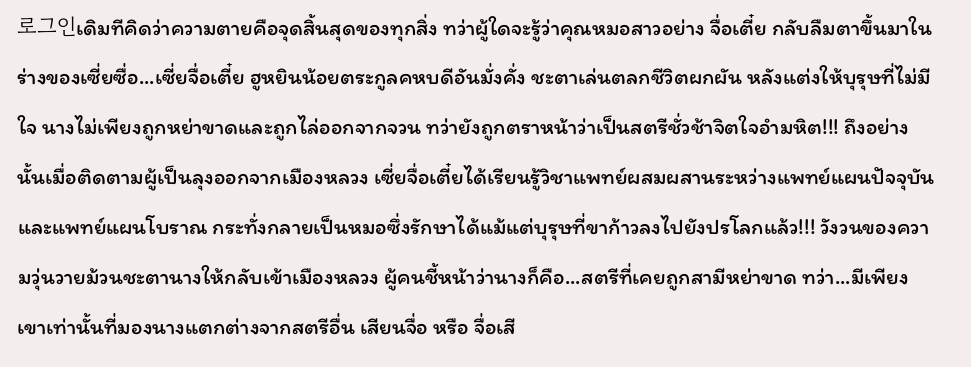로그인เดิมทีคิดว่าความตายคือจุดสิ้นสุดของทุกสิ่ง ทว่าผู้ใดจะรู้ว่าคุณหมอสาวอย่าง จื่อเตี๋ย กลับลืมตาขึ้นมาในร่างของเซี่ยซื่อ...เซี่ยจื่อเตี๋ย ฮูหยินน้อยตระกูลคหบดีอันมั่งคั่ง ชะตาเล่นตลกชีวิตผกผัน หลังแต่งให้บุรุษที่ไม่มีใจ นางไม่เพียงถูกหย่าขาดและถูกไล่ออกจากจวน ทว่ายังถูกตราหน้าว่าเป็นสตรีชั่วช้าจิตใจอำมหิต!!! ถึงอย่างนั้นเมื่อติดตามผู้เป็นลุงออกจากเมืองหลวง เซี่ยจื่อเตี๋ยได้เรียนรู้วิชาแพทย์ผสมผสานระหว่างแพทย์แผนปัจจุบันและแพทย์แผนโบราณ กระทั่งกลายเป็นหมอซึ่งรักษาได้แม้แต่บุรุษที่ขาก้าวลงไปยังปรโลกแล้ว!!! วังวนของความวุ่นวายม้วนชะตานางให้กลับเข้าเมืองหลวง ผู้คนชี้หน้าว่านางก็คือ...สตรีที่เคยถูกสามีหย่าขาด ทว่า...มีเพียงเขาเท่านั้นที่มองนางแตกต่างจากสตรีอื่น เสียนจื่อ หรือ จื่อเสี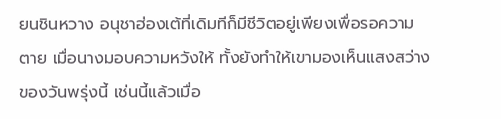ยนชินหวาง อนุชาฮ่องเต้ที่เดิมทีก็มีชีวิตอยู่เพียงเพื่อรอความตาย เมื่อนางมอบความหวังให้ ทั้งยังทำให้เขามองเห็นแสงสว่างของวันพรุ่งนี้ เช่นนี้แล้วเมื่อ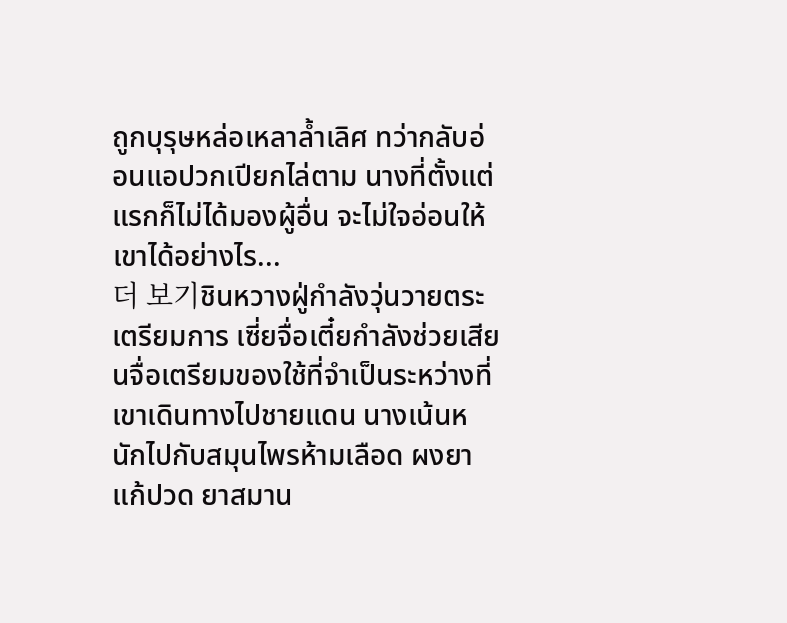ถูกบุรุษหล่อเหลาล้ำเลิศ ทว่ากลับอ่อนแอปวกเปียกไล่ตาม นางที่ตั้งแต่แรกก็ไม่ได้มองผู้อื่น จะไม่ใจอ่อนให้เขาได้อย่างไร...
더 보기ชินหวางฝู่กำลังวุ่นวายตระเตรียมการ เซี่ยจื่อเตี๋ยกำลังช่วยเสียนจื่อเตรียมของใช้ที่จำเป็นระหว่างที่เขาเดินทางไปชายแดน นางเน้นหนักไปกับสมุนไพรห้ามเลือด ผงยาแก้ปวด ยาสมาน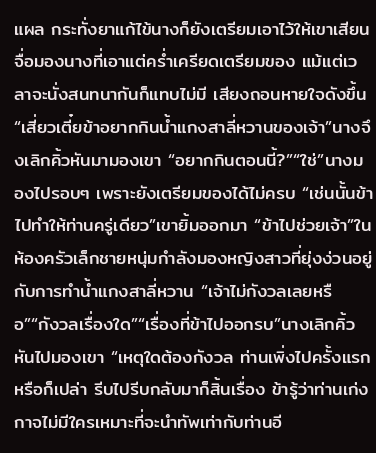แผล กระทั่งยาแก้ไข้นางก็ยังเตรียมเอาไว้ให้เขาเสียนจื่อมองนางที่เอาแต่คร่ำเครียดเตรียมของ แม้แต่เวลาจะนั่งสนทนากันก็แทบไม่มี เสียงถอนหายใจดังขึ้น “เสี่ยวเตี๋ยข้าอยากกินน้ำแกงสาลี่หวานของเจ้า”นางจึงเลิกคิ้วหันมามองเขา “อยากกินตอนนี้?”“ใช่”นางมองไปรอบๆ เพราะยังเตรียมของได้ไม่ครบ “เช่นนั้นข้าไปทำให้ท่านครู่เดียว”เขายิ้มออกมา “ข้าไปช่วยเจ้า”ในห้องครัวเล็กชายหนุ่มกำลังมองหญิงสาวที่ยุ่งง่วนอยู่กับการทำน้ำแกงสาลี่หวาน “เจ้าไม่กังวลเลยหรือ”“กังวลเรื่องใด”“เรื่องที่ข้าไปออกรบ”นางเลิกคิ้วหันไปมองเขา “เหตุใดต้องกังวล ท่านเพิ่งไปครั้งแรกหรือก็เปล่า รีบไปรีบกลับมาก็สิ้นเรื่อง ข้ารู้ว่าท่านเก่งกาจไม่มีใครเหมาะที่จะนำทัพเท่ากับท่านอี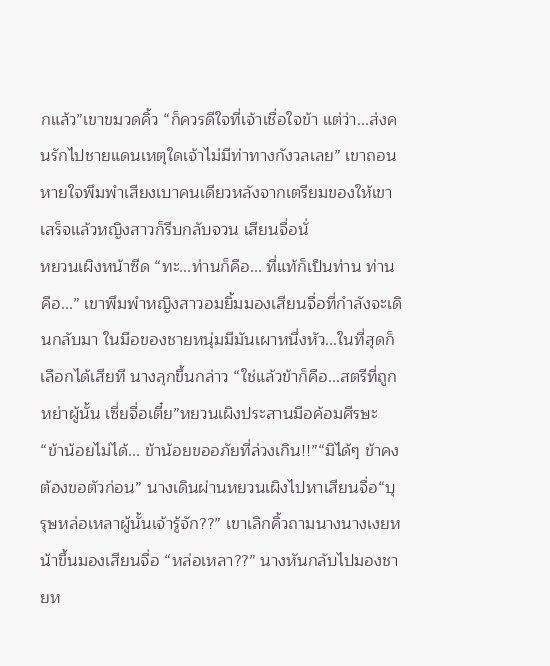กแล้ว”เขาขมวดคิ้ว “ก็ควรดีใจที่เจ้าเชื่อใจข้า แต่ว่า...ส่งคนรักไปชายแดนเหตุใดเจ้าไม่มีท่าทางกังวลเลย” เขาถอนหายใจพึมพำเสียงเบาคนเดียวหลังจากเตรียมของให้เขาเสร็จแล้วหญิงสาวก็รีบกลับจวน เสียนจื่อนั่
หยวนเผิงหน้าซีด “ทะ...ท่านก็คือ... ที่แท้ก็เป็นท่าน ท่านคือ...” เขาพึมพำหญิงสาวอมยิ้มมองเสียนจื่อที่กำลังจะเดินกลับมา ในมือของชายหนุ่มมีมันเผาหนึ่งหัว...ในที่สุดก็เลือกได้เสียที นางลุกขึ้นกล่าว “ใช่แล้วข้าก็คือ...สตรีที่ถูกหย่าผู้นั้น เซี่ยจื่อเตี๋ย”หยวนเผิงประสานมือค้อมศีรษะ “ข้าน้อยไม่ได้... ข้าน้อยขออภัยที่ล่วงเกิน!!”“มิได้ๆ ข้าคงต้องขอตัวก่อน” นางเดินผ่านหยวนเผิงไปหาเสียนจื่อ“บุรุษหล่อเหลาผู้นั้นเจ้ารู้จัก??” เขาเลิกคิ้วถามนางนางเงยหน้าขึ้นมองเสียนจื่อ “หล่อเหลา??” นางหันกลับไปมองชายห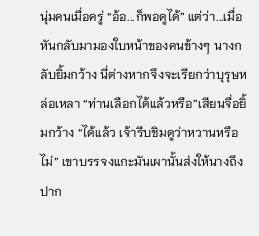นุ่มคนเมื่อครู่ “อ้อ...ก็พอดูได้” แต่ว่า...เมื่อหันกลับมามองใบหน้าของคนข้างๆ นางกลับยิ้มกว้าง นี่ต่างหากจึงจะเรียกว่าบุรุษหล่อเหลา “ท่านเลือกได้แล้วหรือ”เสียนจื่อยิ้มกว้าง “ได้แล้ว เจ้ารีบชิมดูว่าหวานหรือไม่” เขาบรรจงแกะมันเผานั้นส่งให้นางถึงปาก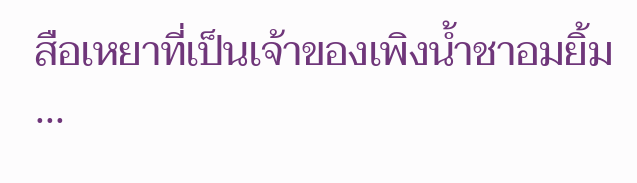สือเหยาที่เป็นเจ้าของเพิงน้ำชาอมยิ้ม ...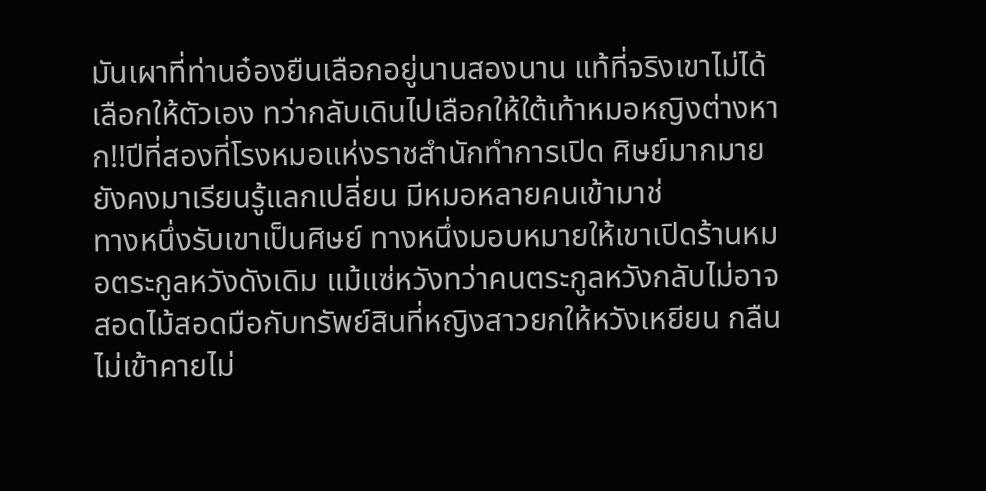มันเผาที่ท่านอ๋องยืนเลือกอยู่นานสองนาน แท้ที่จริงเขาไม่ได้เลือกให้ตัวเอง ทว่ากลับเดินไปเลือกให้ใต้เท้าหมอหญิงต่างหาก!!ปีที่สองที่โรงหมอแห่งราชสำนักทำการเปิด ศิษย์มากมายยังคงมาเรียนรู้แลกเปลี่ยน มีหมอหลายคนเข้ามาช่
ทางหนึ่งรับเขาเป็นศิษย์ ทางหนึ่งมอบหมายให้เขาเปิดร้านหมอตระกูลหวังดังเดิม แม้แซ่หวังทว่าคนตระกูลหวังกลับไม่อาจสอดไม้สอดมือกับทรัพย์สินที่หญิงสาวยกให้หวังเหยียน กลืนไม่เข้าคายไม่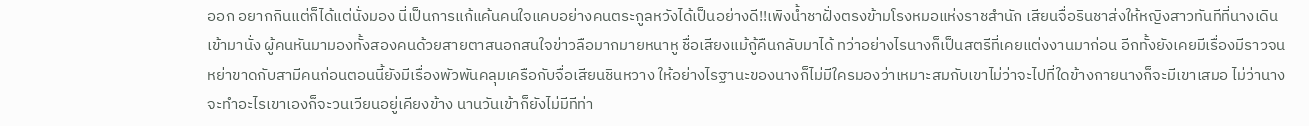ออก อยากกินแต่ก็ได้แต่นั่งมอง นี่เป็นการแก้แค้นคนใจแคบอย่างคนตระกูลหวังได้เป็นอย่างดี!!เพิงน้ำชาฝั่งตรงข้ามโรงหมอแห่งราชสำนัก เสียนจื่อรินชาส่งให้หญิงสาวทันทีที่นางเดินเข้ามานั่ง ผู้คนหันมามองทั้งสองคนด้วยสายตาสนอกสนใจข่าวลือมากมายหนาหู ชื่อเสียงแม้กู้คืนกลับมาได้ ทว่าอย่างไรนางก็เป็นสตรีที่เคยแต่งงานมาก่อน อีกทั้งยังเคยมีเรื่องมีราวจนหย่าขาดกับสามีคนก่อนตอนนี้ยังมีเรื่องพัวพันคลุมเครือกับจื่อเสียนชินหวาง ให้อย่างไรฐานะของนางก็ไม่มีใครมองว่าเหมาะสมกับเขาไม่ว่าจะไปที่ใดข้างกายนางก็จะมีเขาเสมอ ไม่ว่านางจะทำอะไรเขาเองก็จะวนเวียนอยู่เคียงข้าง นานวันเข้าก็ยังไม่มีทีท่า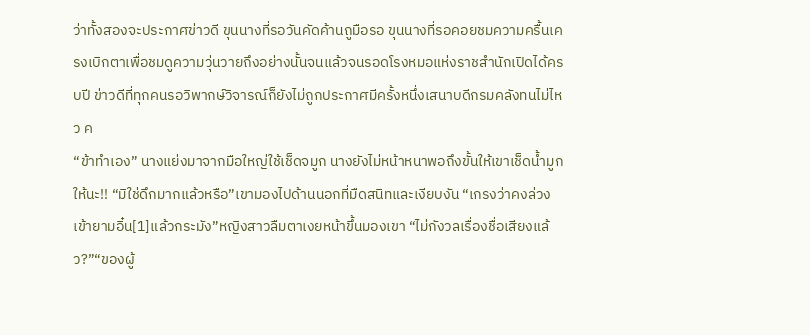ว่าทั้งสองจะประกาศข่าวดี ขุนนางที่รอวันคัดค้านถูมือรอ ขุนนางที่รอคอยชมความครื้นเครงเบิกตาเพื่อชมดูความวุ่นวายถึงอย่างนั้นจนแล้วจนรอดโรงหมอแห่งราชสำนักเปิดได้ครบปี ข่าวดีที่ทุกคนรอวิพากษ์วิจารณ์ก็ยังไม่ถูกประกาศมีครั้งหนึ่งเสนาบดีกรมคลังทนไม่ไหว ค
“ข้าทำเอง” นางแย่งมาจากมือใหญ่ใช้เช็ดจมูก นางยังไม่หน้าหนาพอถึงขั้นให้เขาเช็ดน้ำมูกให้นะ!! “มิใช่ดึกมากแล้วหรือ”เขามองไปด้านนอกที่มืดสนิทและเงียบงัน “เกรงว่าคงล่วงเข้ายามอิ๋น[1]แล้วกระมัง”หญิงสาวลืมตาเงยหน้าขึ้นมองเขา “ไม่กังวลเรื่องชื่อเสียงแล้ว?”“ของผู้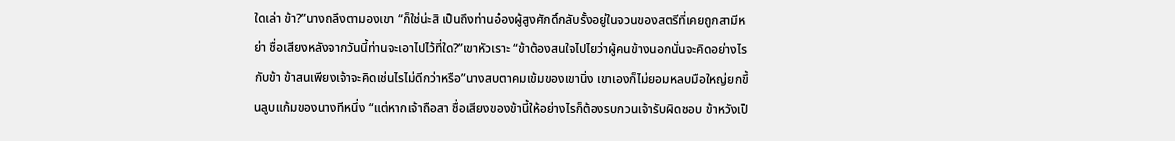ใดเล่า ข้า?”นางถลึงตามองเขา “ก็ใช่น่ะสิ เป็นถึงท่านอ๋องผู้สูงศักดิ์กลับรั้งอยู่ในจวนของสตรีที่เคยถูกสามีหย่า ชื่อเสียงหลังจากวันนี้ท่านจะเอาไปไว้ที่ใด?”เขาหัวเราะ “ข้าต้องสนใจไปไยว่าผู้คนข้างนอกนั่นจะคิดอย่างไรกับข้า ข้าสนเพียงเจ้าจะคิดเช่นไรไม่ดีกว่าหรือ”นางสบตาคมเข้มของเขานิ่ง เขาเองก็ไม่ยอมหลบมือใหญ่ยกขึ้นลูบแก้มของนางทีหนึ่ง “แต่หากเจ้าถือสา ชื่อเสียงของข้านี้ให้อย่างไรก็ต้องรบกวนเจ้ารับผิดชอบ ข้าหวังเป็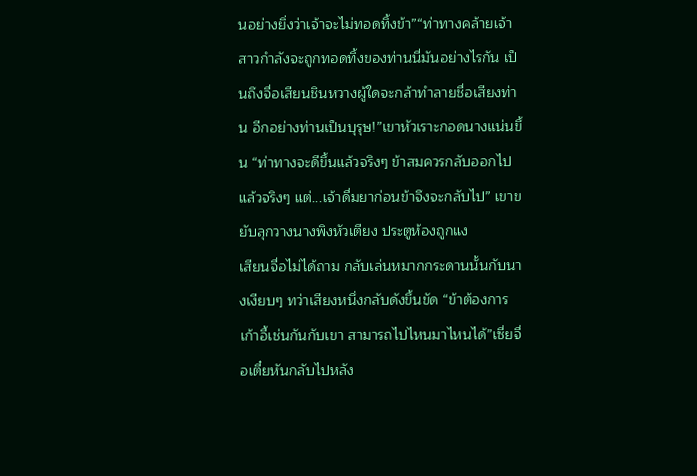นอย่างยิ่งว่าเจ้าจะไม่ทอดทิ้งข้า”“ท่าทางคล้ายเจ้าสาวกำลังจะถูกทอดทิ้งของท่านนี่มันอย่างไรกัน เป็นถึงจื่อเสียนชินหวางผู้ใดจะกล้าทำลายชื่อเสียงท่าน อีกอย่างท่านเป็นบุรุษ!”เขาหัวเราะกอดนางแน่นขึ้น “ท่าทางจะดีขึ้นแล้วจริงๆ ข้าสมควรกลับออกไปแล้วจริงๆ แต่...เจ้าดื่มยาก่อนข้าจึงจะกลับไป” เขาขยับลุกวางนางพิงหัวเตียง ประตูห้องถูกแง
เสียนจื่อไม่ได้ถาม กลับเล่นหมากกระดานนั้นกับนางเงียบๆ ทว่าเสียงหนึ่งกลับดังขึ้นขัด “ข้าต้องการเก้าอี้เช่นกันกับเขา สามารถไปไหนมาไหนได้”เซี่ยจื่อเตี๋ยหันกลับไปหลัง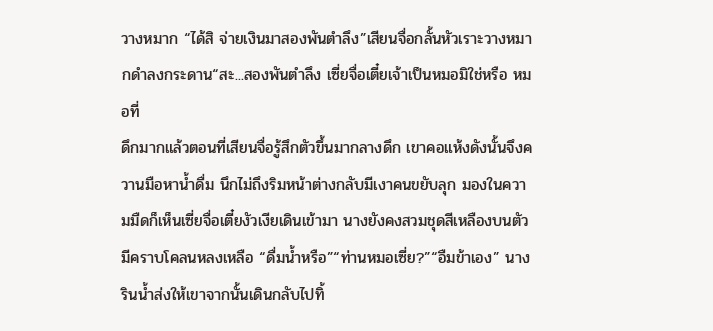วางหมาก “ได้สิ จ่ายเงินมาสองพันตำลึง”เสียนจื่อกลั้นหัวเราะวางหมากดำลงกระดาน“สะ...สองพันตำลึง เซี่ยจื่อเตี๋ยเจ้าเป็นหมอมิใช่หรือ หมอที่
ดึกมากแล้วตอนที่เสียนจื่อรู้สึกตัวขึ้นมากลางดึก เขาคอแห้งดังนั้นจึงควานมือหาน้ำดื่ม นึกไม่ถึงริมหน้าต่างกลับมีเงาคนขยับลุก มองในความมืดก็เห็นเซี่ยจื่อเตี๋ยงัวเงียเดินเข้ามา นางยังคงสวมชุดสีเหลืองบนตัวมีคราบโคลนหลงเหลือ “ดื่มน้ำหรือ”“ท่านหมอเซี่ย?”“อืมข้าเอง” นางรินน้ำส่งให้เขาจากนั้นเดินกลับไปทิ้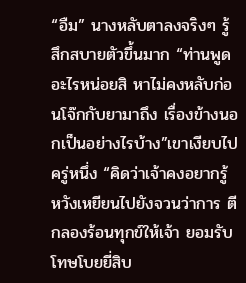“อืม” นางหลับตาลงจริงๆ รู้สึกสบายตัวขึ้นมาก “ท่านพูดอะไรหน่อยสิ หาไม่คงหลับก่อนโจ๊กกับยามาถึง เรื่องข้างนอกเป็นอย่างไรบ้าง”เขาเงียบไปครู่หนึ่ง “คิดว่าเจ้าคงอยากรู้ หวังเหยียนไปยังจวนว่าการ ตีกลองร้อนทุกข์ให้เจ้า ยอมรับโทษโบยยี่สิบ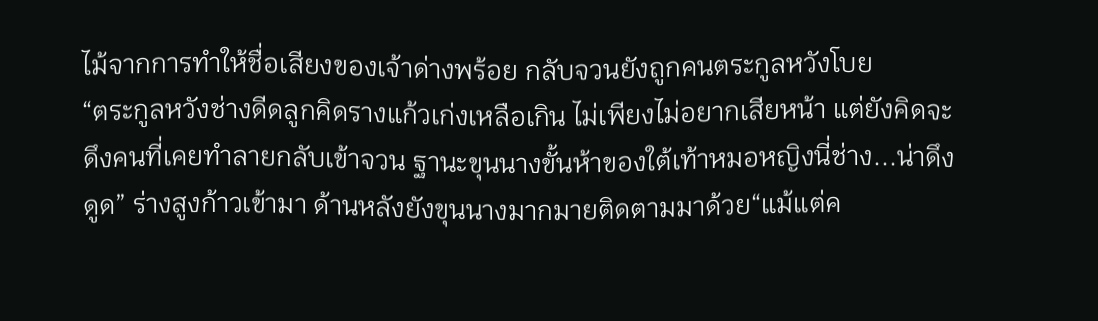ไม้จากการทำให้ชื่อเสียงของเจ้าด่างพร้อย กลับจวนยังถูกคนตระกูลหวังโบย
“ตระกูลหวังช่างดีดลูกคิดรางแก้วเก่งเหลือเกิน ไม่เพียงไม่อยากเสียหน้า แต่ยังคิดจะดึงคนที่เคยทำลายกลับเข้าจวน ฐานะขุนนางขั้นห้าของใต้เท้าหมอหญิงนี่ช่าง...น่าดึงดูด” ร่างสูงก้าวเข้ามา ด้านหลังยังขุนนางมากมายติดตามมาด้วย“แม้แต่ค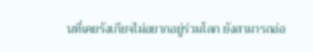นที่เคยรังเกียจไม่อยากอยู่ร่วมโลก ยังสามารถอ่อ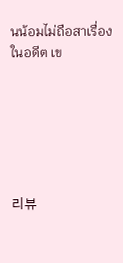นน้อมไม่ถือสาเรื่องในอดีต เข






리뷰